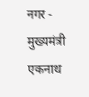नगर - मुख्यमंत्री एकनाथ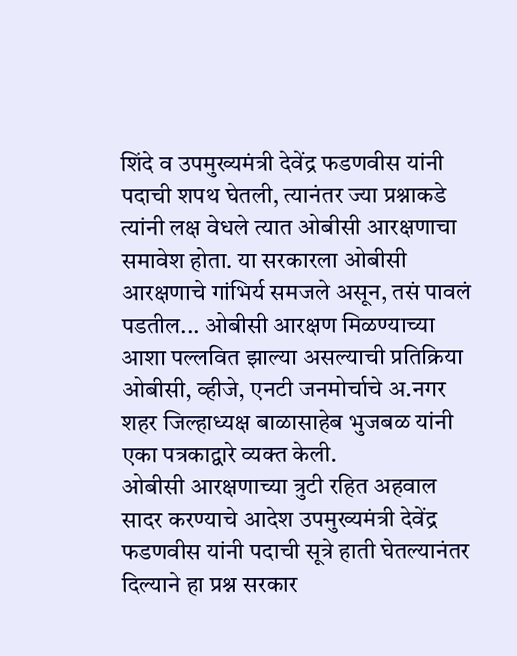शिंदे व उपमुख्यमंत्री देवेंद्र फडणवीस यांनी पदाची शपथ घेतली, त्यानंतर ज्या प्रश्नाकडे त्यांनी लक्ष वेधले त्यात ओबीसी आरक्षणाचा समावेश होता. या सरकारला ओबीसी आरक्षणाचे गांभिर्य समजले असून, तसं पावलं पडतील... ओबीसी आरक्षण मिळण्याच्या आशा पल्लवित झाल्या असल्याची प्रतिक्रिया ओबीसी, व्हीजे, एनटी जनमोर्चाचे अ.नगर शहर जिल्हाध्यक्ष बाळासाहेब भुजबळ यांनी एका पत्रकाद्वारे व्यक्त केली.
ओबीसी आरक्षणाच्या त्रुटी रहित अहवाल सादर करण्याचे आदेश उपमुख्यमंत्री देवेंद्र फडणवीस यांनी पदाची सूत्रे हाती घेतल्यानंतर दिल्याने हा प्रश्न सरकार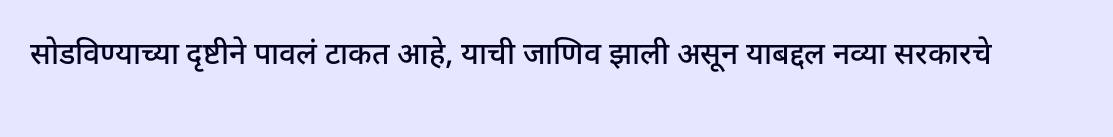सोडविण्याच्या दृष्टीने पावलं टाकत आहे, याची जाणिव झाली असून याबद्दल नव्या सरकारचे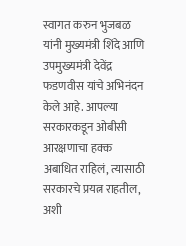स्वागत करुन भुजबळ यांनी मुख्यमंत्री शिंदे आणि उपमुख्यमंत्री देवेंद्र फडणवीस यांचे अभिनंदन केले आहे. आपल्या सरकारकडून ओबीसी आरक्षणाचा हक्क अबाधित राहिलं, त्यासाठी सरकारचे प्रयत्न राहतील, अशी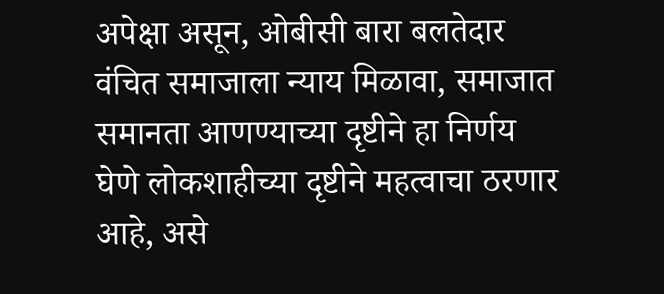अपेक्षा असून, ओबीसी बारा बलतेदार वंचित समाजाला न्याय मिळावा, समाजात समानता आणण्याच्या दृष्टीने हा निर्णय घेणे लोकशाहीच्या दृष्टीने महत्वाचा ठरणार आहे, असे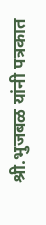श्री.भुजबळ यांनी पत्रकात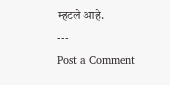म्हटले आहे.
---
Post a Comment